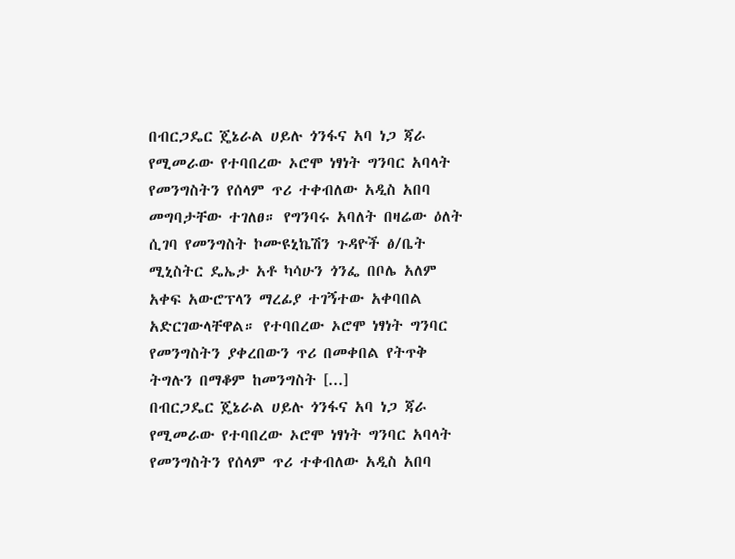በብርጋዴር ጄኔራል ሀይሉ ጎንፋና አባ ነጋ ጃራ የሚመራው የተባበረው ኦሮሞ ነፃነት ግንባር አባላት የመንግስትን የሰላም ጥሪ ተቀብለው አዲስ አበባ መግባታቸው ተገለፀ። የግንባሩ አባለት በዛሬው ዕለት ሲገባ የመንግስት ኮሙዩኒኬሽን ጉዳዮች ፅ/ቤት ሚኒስትር ዴኤታ አቶ ካሳሁን ጎንፌ በቦሌ አለም አቀፍ አውሮፕላን ማረፊያ ተገኝተው አቀባበል አድርገውላቸዋል። የተባበረው ኦሮሞ ነፃነት ግንባር የመንግስትን ያቀረበውን ጥሪ በመቀበል የትጥቅ ትግሉን በማቆም ከመንግስት [...]
በብርጋዴር ጄኔራል ሀይሉ ጎንፋና አባ ነጋ ጃራ የሚመራው የተባበረው ኦሮሞ ነፃነት ግንባር አባላት የመንግስትን የሰላም ጥሪ ተቀብለው አዲስ አበባ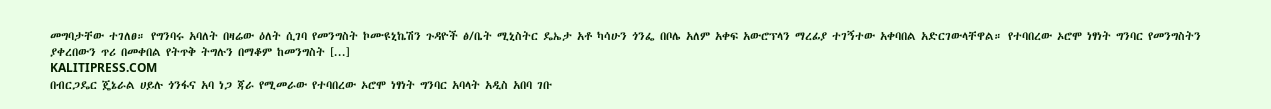መግባታቸው ተገለፀ። የግንባሩ አባለት በዛሬው ዕለት ሲገባ የመንግስት ኮሙዩኒኬሽን ጉዳዮች ፅ/ቤት ሚኒስትር ዴኤታ አቶ ካሳሁን ጎንፌ በቦሌ አለም አቀፍ አውሮፕላን ማረፊያ ተገኝተው አቀባበል አድርገውላቸዋል። የተባበረው ኦሮሞ ነፃነት ግንባር የመንግስትን ያቀረበውን ጥሪ በመቀበል የትጥቅ ትግሉን በማቆም ከመንግስት [...]
KALITIPRESS.COM
በብርጋዴር ጄኔራል ሀይሉ ጎንፋና አባ ነጋ ጃራ የሚመራው የተባበረው ኦሮሞ ነፃነት ግንባር አባላት አዲስ አበባ ገቡ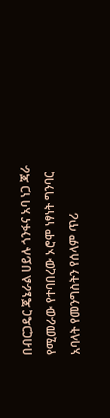በብርጋዴር ጄኔራል ሀይሉ ጎንፋና አባ ነጋ ጃራ የሚመራው የተባበረው ኦሮሞ ነፃነት ግንባር አባላት የመንግስትን የሰላም ጥሪ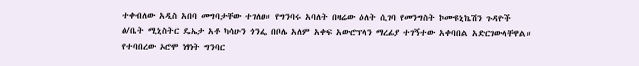ተቀብለው አዲስ አበባ መግባታቸው ተገለፀ። የግንባሩ አባለት በዛሬው ዕለት ሲገባ የመንግስት ኮሙዩኒኬሽን ጉዳዮች ፅ/ቤት ሚኒስትር ዴኤታ አቶ ካሳሁን ጎንፌ በቦሌ አለም አቀፍ አውሮፕላን ማረፊያ ተገኝተው አቀባበል አድርገውላቸዋል። የተባበረው ኦሮሞ ነፃነት ግንባር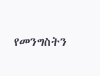የመንግስትን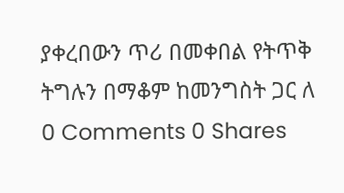ያቀረበውን ጥሪ በመቀበል የትጥቅ ትግሉን በማቆም ከመንግስት ጋር ለ
0 Comments 0 Shares